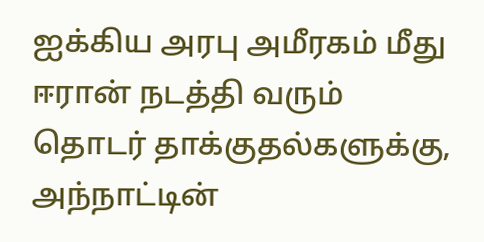ஐக்கிய அரபு அமீரகம் மீது ஈரான் நடத்தி வரும் தொடர் தாக்குதல்களுக்கு, அந்நாட்டின்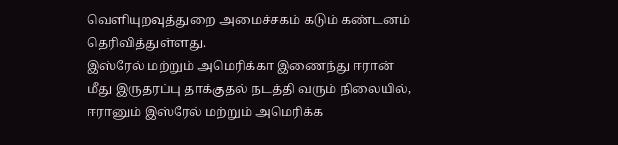வெளியுறவுத்துறை அமைச்சகம் கடும் கண்டனம் தெரிவித்துள்ளது.
இஸ்ரேல் மற்றும் அமெரிக்கா இணைந்து ஈரான் மீது இருதரப்பு தாக்குதல் நடத்தி வரும் நிலையில், ஈரானும் இஸ்ரேல் மற்றும் அமெரிக்க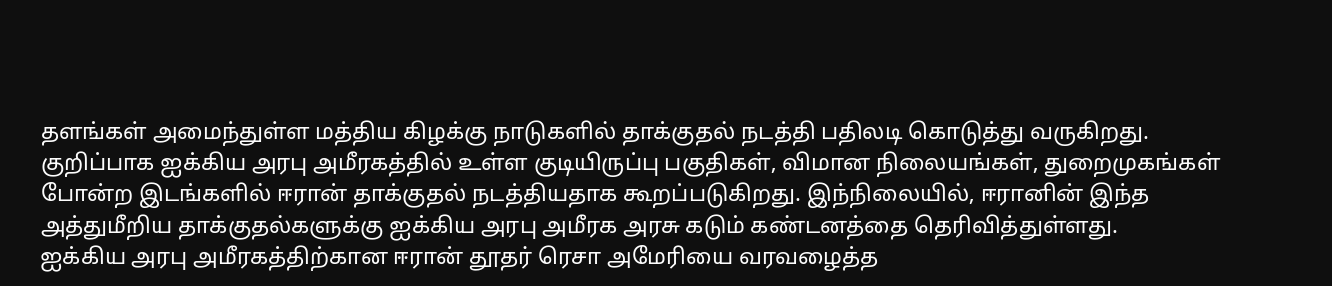தளங்கள் அமைந்துள்ள மத்திய கிழக்கு நாடுகளில் தாக்குதல் நடத்தி பதிலடி கொடுத்து வருகிறது.
குறிப்பாக ஐக்கிய அரபு அமீரகத்தில் உள்ள குடியிருப்பு பகுதிகள், விமான நிலையங்கள், துறைமுகங்கள் போன்ற இடங்களில் ஈரான் தாக்குதல் நடத்தியதாக கூறப்படுகிறது. இந்நிலையில், ஈரானின் இந்த அத்துமீறிய தாக்குதல்களுக்கு ஐக்கிய அரபு அமீரக அரசு கடும் கண்டனத்தை தெரிவித்துள்ளது.
ஐக்கிய அரபு அமீரகத்திற்கான ஈரான் தூதர் ரெசா அமேரியை வரவழைத்த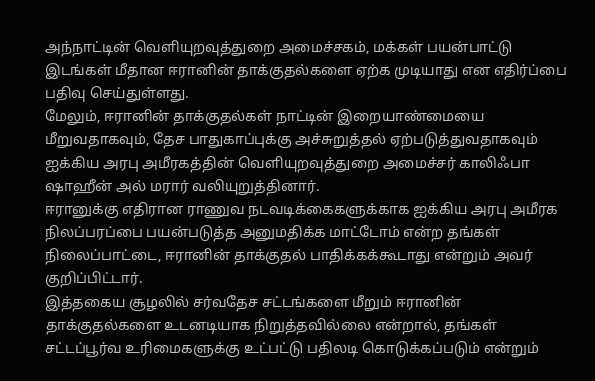அந்நாட்டின் வெளியுறவுத்துறை அமைச்சகம், மக்கள் பயன்பாட்டு இடங்கள் மீதான ஈரானின் தாக்குதல்களை ஏற்க முடியாது என எதிர்ப்பை பதிவு செய்துள்ளது.
மேலும், ஈரானின் தாக்குதல்கள் நாட்டின் இறையாண்மையை மீறுவதாகவும், தேச பாதுகாப்புக்கு அச்சுறுத்தல் ஏற்படுத்துவதாகவும் ஐக்கிய அரபு அமீரகத்தின் வெளியுறவுத்துறை அமைச்சர் காலிஃபா ஷாஹீன் அல் மரார் வலியுறுத்தினார்.
ஈரானுக்கு எதிரான ராணுவ நடவடிக்கைகளுக்காக ஐக்கிய அரபு அமீரக நிலப்பரப்பை பயன்படுத்த அனுமதிக்க மாட்டோம் என்ற தங்கள் நிலைப்பாட்டை, ஈரானின் தாக்குதல் பாதிக்கக்கூடாது என்றும் அவர் குறிப்பிட்டார்.
இத்தகைய சூழலில் சர்வதேச சட்டங்களை மீறும் ஈரானின் தாக்குதல்களை உடனடியாக நிறுத்தவில்லை என்றால், தங்கள் சட்டப்பூர்வ உரிமைகளுக்கு உட்பட்டு பதிலடி கொடுக்கப்படும் என்றும்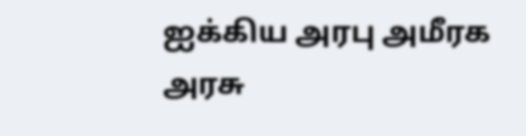ஐக்கிய அரபு அமீரக அரசு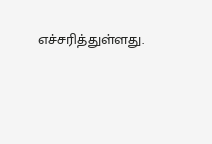எச்சரித்துள்ளது.